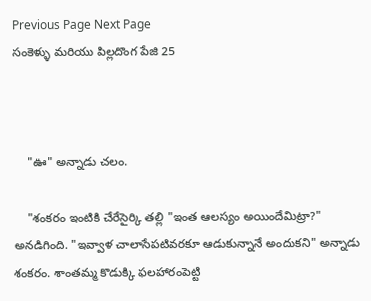Previous Page Next Page
సంకెళ్ళు మరియు పిల్లదొంగ పేజి 25



    "ఊ" అన్నాడు చలం.

    "శంకరం ఇంటికి చేరేసైర్కి తల్లి "ఇంత ఆలస్యం అయిందేమిట్రా?" అనడిగింది. "ఇవ్వాళ చాలాసేపటివరకూ ఆడుకున్నానే అందుకని" అన్నాడు శంకరం. శాంతమ్మ కొడుక్కి ఫలహారంపెట్టి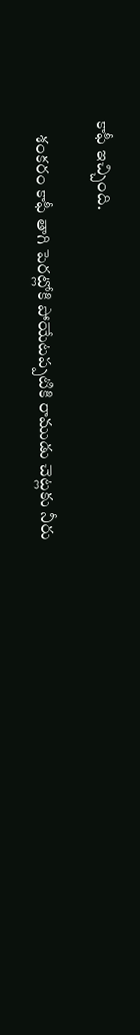కాఫీ ఇచ్చింది.

    శంకరం కాఫీ తాగి పెరట్లోకి పోయేటప్పటికి రాముడు చెట్లకు నీరు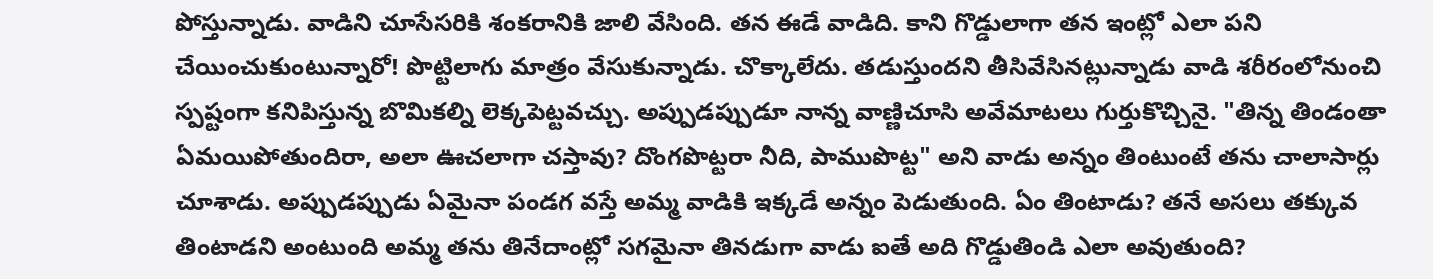పోస్తున్నాడు. వాడిని చూసేసరికి శంకరానికి జాలి వేసింది. తన ఈడే వాడిది. కాని గొడ్డులాగా తన ఇంట్లో ఎలా పని చేయించుకుంటున్నారో! పొట్టిలాగు మాత్రం వేసుకున్నాడు. చొక్కాలేదు. తడుస్తుందని తీసివేసినట్లున్నాడు వాడి శరీరంలోనుంచి స్పష్టంగా కనిపిస్తున్న బొమికల్ని లెక్కపెట్టవచ్చు. అప్పుడప్పుడూ నాన్న వాణ్ణిచూసి అవేమాటలు గుర్తుకొచ్చినై. "తిన్న తిండంతా ఏమయిపోతుందిరా, అలా ఊచలాగా చస్తావు? దొంగపొట్టరా నీది, పాముపొట్ట" అని వాడు అన్నం తింటుంటే తను చాలాసార్లు చూశాడు. అప్పుడప్పుడు ఏమైనా పండగ వస్తే అమ్మ వాడికి ఇక్కడే అన్నం పెడుతుంది. ఏం తింటాడు? తనే అసలు తక్కువ తింటాడని అంటుంది అమ్మ తను తినేదాంట్లో సగమైనా తినడుగా వాడు ఐతే అది గొడ్డుతిండి ఎలా అవుతుంది?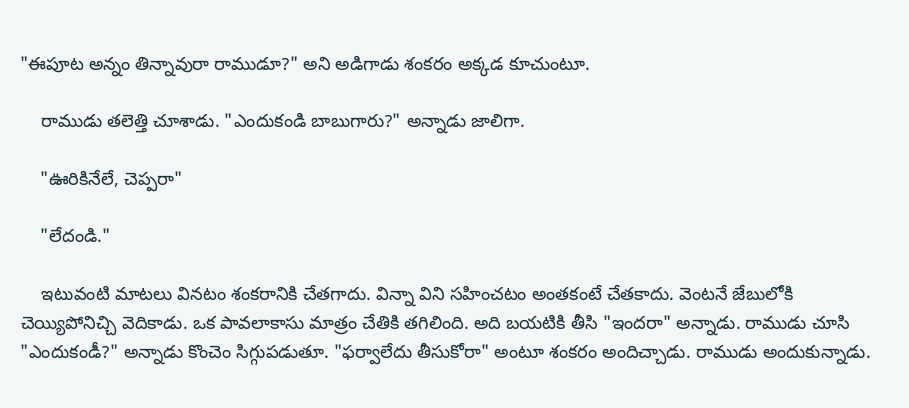"ఈపూట అన్నం తిన్నావురా రాముడూ?" అని అడిగాడు శంకరం అక్కడ కూచుంటూ.

    రాముడు తలెత్తి చూశాడు. "ఎందుకండి బాబుగారు?" అన్నాడు జాలిగా.

    "ఊరికినేలే, చెప్పరా"

    "లేదండి."

    ఇటువంటి మాటలు వినటం శంకరానికి చేతగాదు. విన్నా విని సహించటం అంతకంటే చేతకాదు. వెంటనే జేబులోకి చెయ్యిపోనిచ్చి వెదికాడు. ఒక పావలాకాసు మాత్రం చేతికి తగిలింది. అది బయటికి తీసి "ఇందరా" అన్నాడు. రాముడు చూసి "ఎందుకండీ?" అన్నాడు కొంచెం సిగ్గుపడుతూ. "ఫర్వాలేదు తీసుకోరా" అంటూ శంకరం అందిచ్చాడు. రాముడు అందుకున్నాడు.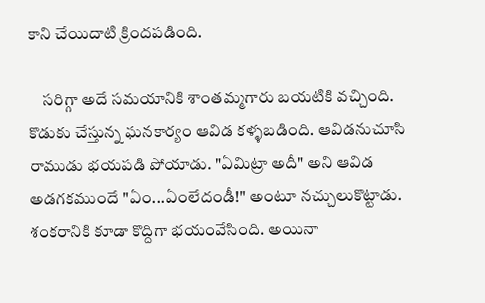కాని చేయిదాటి క్రిందపడింది.

    సరిగ్గా అదే సమయానికి శాంతమ్మగారు బయటికి వచ్చింది. కొడుకు చేస్తున్న ఘనకార్యం ఆవిడ కళ్ళబడింది. ఆవిడనుచూసి రాముడు భయపడి పోయాడు. "ఏమిట్రా అదీ" అని ఆవిడ అడగకముందే "ఏం...ఏంలేదండీ!" అంటూ నచ్చులుకొట్టాడు. శంకరానికి కూడా కొద్దిగా భయంవేసింది. అయినా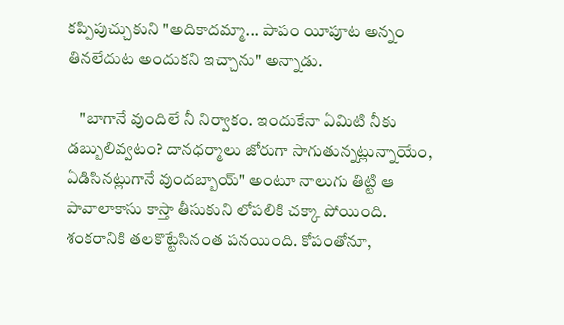కప్పిపుచ్చుకుని "అదికాదమ్మా... పాపం యీపూట అన్నం తినలేదుట అందుకని ఇచ్చాను" అన్నాడు.

    "బాగానే వుందిలే నీ నిర్వాకం. ఇందుకేనా ఏమిటి నీకు డబ్బులివ్వటం? దానధర్మాలు జోరుగా సాగుతున్నట్లున్నాయేం, ఏడిసినట్లుగానే వుందబ్బాయ్" అంటూ నాలుగు తిట్టి ఆ పావాలాకాసు కాస్తా తీసుకుని లోపలికి చక్కా పోయింది. శంకరానికి తలకొట్టేసినంత పనయింది. కోపంతోనూ,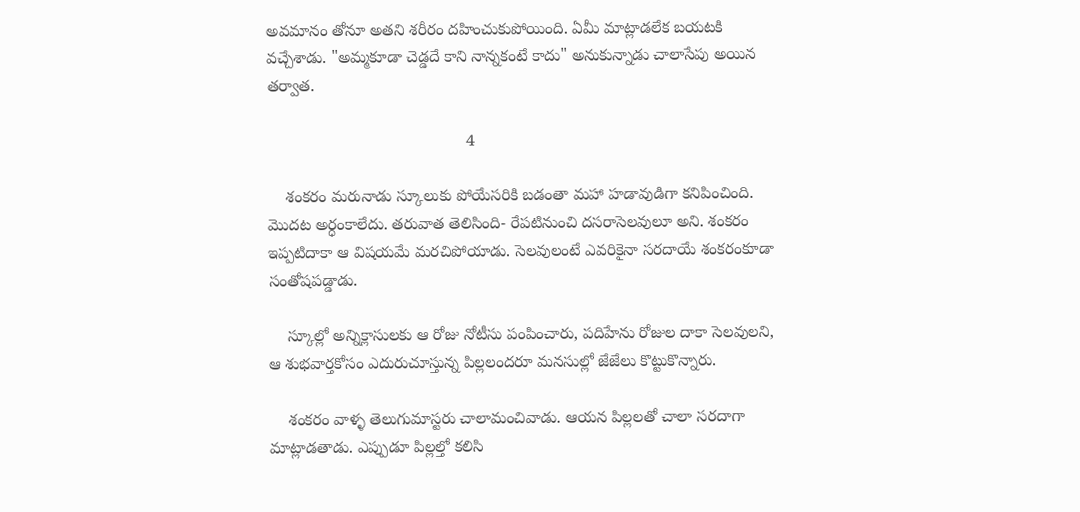అవమానం తోనూ అతని శరీరం దహించుకుపోయింది. ఏమీ మాట్లాడలేక బయటకి వచ్చేశాడు. "అమ్మకూడా చెడ్డదే కాని నాన్నకంటే కాదు" అనుకున్నాడు చాలాసేపు అయిన తర్వాత.

                                            4

    శంకరం మరునాడు స్కూలుకు పోయేసరికి బడంతా మహా హడావుడిగా కనిపించింది. మొదట అర్ధంకాలేదు. తరువాత తెలిసింది- రేపటినుంచి దసరాసెలవులూ అని. శంకరం ఇప్పటిదాకా ఆ విషయమే మరచిపోయాడు. సెలవులంటే ఎవరికైనా సరదాయే శంకరంకూడా సంతోషపడ్డాడు.

    స్కూల్లో అన్నిక్లాసులకు ఆ రోజు నోటీసు పంపించారు, పదిహేను రోజుల దాకా సెలవులని, ఆ శుభవార్తకోసం ఎదురుచూస్తున్న పిల్లలందరూ మనసుల్లో జేజేలు కొట్టుకొన్నారు.

    శంకరం వాళ్ళ తెలుగుమాస్టరు చాలామంచివాడు. ఆయన పిల్లలతో చాలా సరదాగా మాట్లాడతాడు. ఎప్పుడూ పిల్లల్తో కలిసి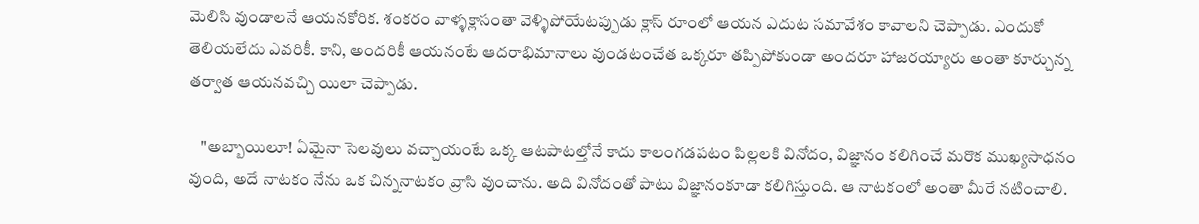మెలిసి వుండాలనే ఆయనకోరిక. శంకరం వాళ్ళక్లాసంతా వెళ్ళిపోయేటప్పుడు క్లాస్ రూంలో ఆయన ఎదుట సమావేశం కావాలని చెప్పాడు. ఎందుకో తెలియలేదు ఎవరికీ. కాని, అందరికీ ఆయనంటే ఆదరాభిమానాలు వుండటంచేత ఒక్కరూ తప్పిపోకుండా అందరూ హాజరయ్యారు అంతా కూర్చున్న తర్వాత ఆయనవచ్చి యిలా చెప్పాడు.

    "అబ్బాయిలూ! ఏమైనా సెలవులు వచ్చాయంటే ఒక్క ఆటపాటల్తోనే కాదు కాలంగడపటం పిల్లలకి వినోదం, విజ్ఞానం కలిగించే మరొక ముఖ్యసాధనం వుంది, అదే నాటకం నేను ఒక చిన్ననాటకం వ్రాసి వుంచాను. అది వినోదంతో పాటు విజ్ఞానంకూడా కలిగిస్తుంది. ఆ నాటకంలో అంతా మీరే నటించాలి.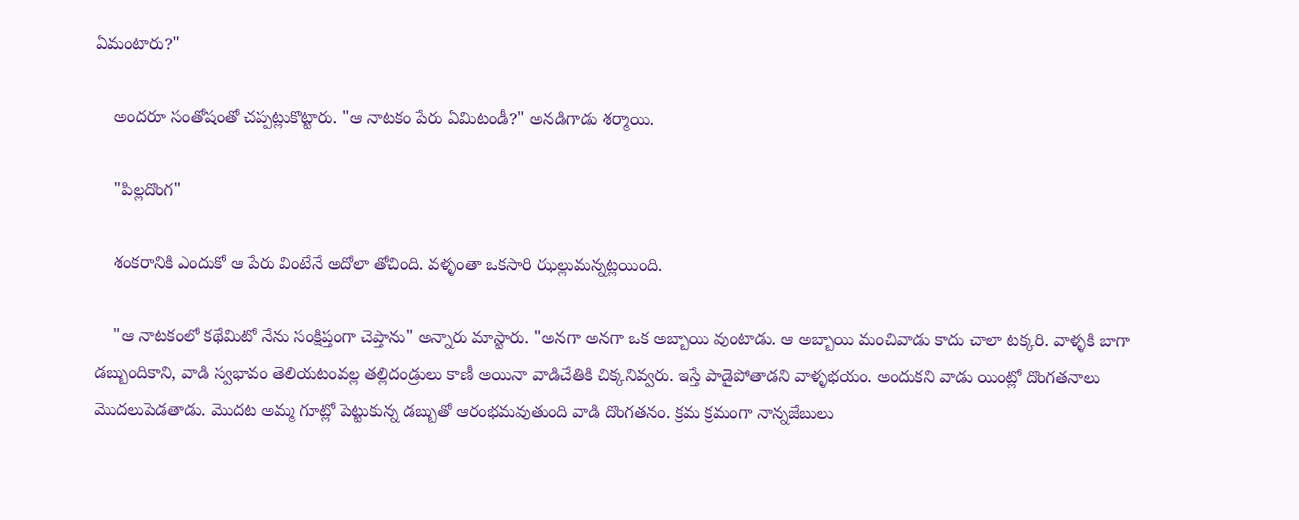ఏమంటారు?"

    అందరూ సంతోషంతో చప్పట్లుకొట్టారు. "ఆ నాటకం పేరు ఏమిటండీ?" అనడిగాడు శర్మాయి.

    "పిల్లదొంగ"

    శంకరానికి ఎందుకో ఆ పేరు వింటేనే అదోలా తోచింది. వళ్ళంతా ఒకసారి ఝల్లుమన్నట్లయింది.

    "ఆ నాటకంలో కథేమిటో నేను సంక్షిప్తంగా చెప్తాను" అన్నారు మాస్టారు. "అనగా అనగా ఒక అబ్బాయి వుంటాడు. ఆ అబ్బాయి మంచివాడు కాదు చాలా టక్కరి. వాళ్ళకి బాగా డబ్బుందికాని, వాడి స్వభావం తెలియటంవల్ల తల్లిదండ్రులు కాణీ అయినా వాడిచేతికి చిక్కనివ్వరు. ఇస్తే పాడైపోతాడని వాళ్ళభయం. అందుకని వాడు యింట్లో దొంగతనాలు మొదలుపెడతాడు. మొదట అమ్మ గూట్లో పెట్టుకున్న డబ్బుతో ఆరంభమవుతుంది వాడి దొంగతనం. క్రమ క్రమంగా నాన్నజేబులు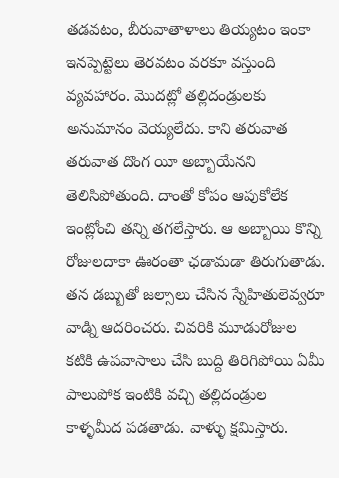తడవటం, బీరువాతాళాలు తియ్యటం ఇంకా ఇనప్పెట్టెలు తెరవటం వరకూ వస్తుంది వ్యవహారం. మొదట్లో తల్లిదండ్రులకు అనుమానం వెయ్యలేదు. కాని తరువాత తరువాత దొంగ యీ అబ్బాయేనని తెలిసిపోతుంది. దాంతో కోపం ఆపుకోలేక ఇంట్లోంచి తన్ని తగలేస్తారు. ఆ అబ్బాయి కొన్ని రోజులదాకా ఊరంతా ఛడామడా తిరుగుతాడు. తన డబ్బుతో జల్సాలు చేసిన స్నేహితులెవ్వరూ వాడ్ని ఆదరించరు. చివరికి మూడురోజుల కటికి ఉపవాసాలు చేసి బుద్ది తిరిగిపోయి ఏమీ పాలుపోక ఇంటికి వచ్చి తల్లిదండ్రుల కాళ్ళమీద పడతాడు. వాళ్ళు క్షమిస్తారు.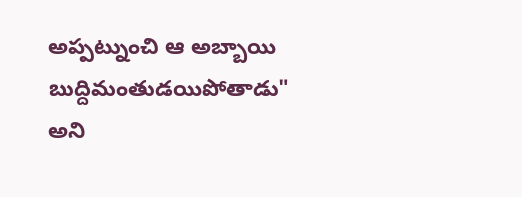అప్పట్నుంచి ఆ అబ్బాయి బుద్దిమంతుడయిపోతాడు" అని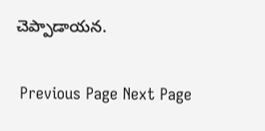చెప్పాడాయన.

 Previous Page Next Page